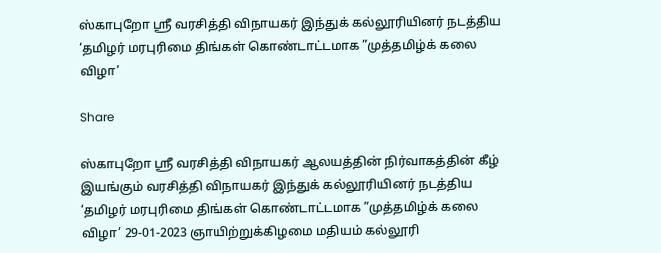ஸ்காபுறோ ஶ்ரீ வரசித்தி விநாயகர் இந்துக் கல்லூரியினர் நடத்திய ‘தமிழர் மரபுரிமை திங்கள் கொண்டாட்டமாக ”முத்தமிழ்க் கலை விழா’

Share

ஸ்காபுறோ ஶ்ரீ வரசித்தி விநாயகர் ஆலயத்தின் நிர்வாகத்தின் கீழ் இயங்கும் வரசித்தி விநாயகர் இந்துக் கல்லூரியினர் நடத்திய ‘தமிழர் மரபுரிமை திங்கள் கொண்டாட்டமாக ”முத்தமிழ்க் கலை விழா’ 29-01-2023 ஞாயிற்றுக்கிழமை மதியம் கல்லூரி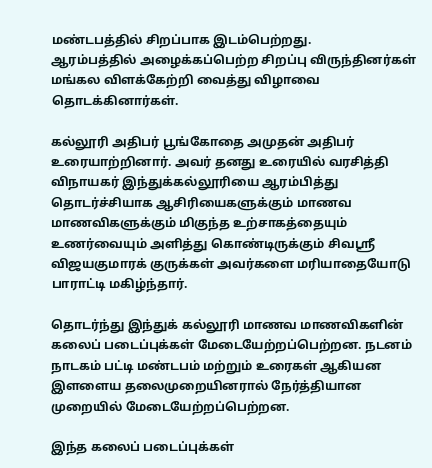மண்டபத்தில் சிறப்பாக இடம்பெற்றது.
ஆரம்பத்தில் அழைக்கப்பெற்ற சிறப்பு விருந்தினர்கள் மங்கல விளக்கேற்றி வைத்து விழாவை தொடக்கினார்கள்.

கல்லூரி அதிபர் பூங்கோதை அமுதன் அதிபர் உரையாற்றினார். அவர் தனது உரையில் வரசித்தி விநாயகர் இந்துக்கல்லூரியை ஆரம்பித்து தொடர்ச்சியாக ஆசிரியைகளுக்கும் மாணவ மாணவிகளுக்கும் மிகுந்த உற்சாகத்தையும் உணர்வையும் அளித்து கொண்டிருக்கும் சிவஶ்ரீ விஜயகுமாரக் குருக்கள் அவர்களை மரியாதையோடு பாராட்டி மகிழ்ந்தார்.

தொடர்ந்து இந்துக் கல்லூரி மாணவ மாணவிகளின் கலைப் படைப்புக்கள் மேடையேற்றப்பெற்றன. நடனம் நாடகம் பட்டி மண்டபம் மற்றும் உரைகள் ஆகியன இளளைய தலைமுறையினரால் நேர்த்தியான முறையில் மேடையேற்றப்பெற்றன.

இந்த கலைப் படைப்புக்கள்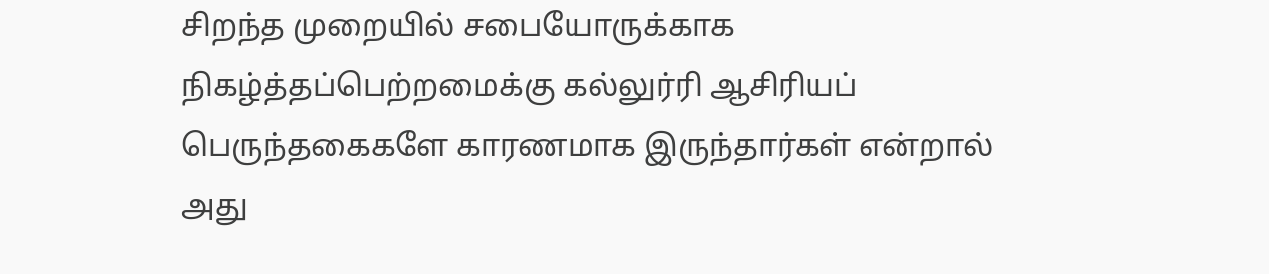சிறந்த முறையில் சபையோருக்காக நிகழ்த்தப்பெற்றமைக்கு கல்லுர்ரி ஆசிரியப் பெருந்தகைகளே காரணமாக இருந்தார்கள் என்றால் அது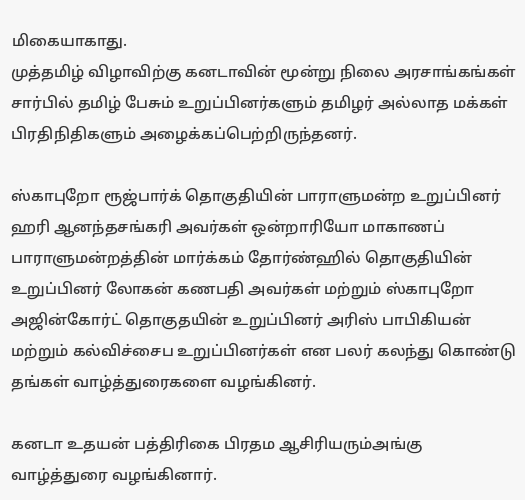மிகையாகாது.
முத்தமிழ் விழாவிற்கு கனடாவின் மூன்று நிலை அரசாங்கங்கள் சார்பில் தமிழ் பேசும் உறுப்பினர்களும் தமிழர் அல்லாத மக்கள் பிரதிநிதிகளும் அழைக்கப்பெற்றிருந்தனர்.

ஸ்காபுறோ ரூஜ்பார்க் தொகுதியின் பாராளுமன்ற உறுப்பினர் ஹரி ஆனந்தசங்கரி அவர்கள் ஒன்றாரியோ மாகாணப் பாராளுமன்றத்தின் மார்க்கம் தோர்ண்ஹில் தொகுதியின் உறுப்பினர் லோகன் கணபதி அவர்கள் மற்றும் ஸ்காபுறோ அஜின்கோர்ட் தொகுதயின் உறுப்பினர் அரிஸ் பாபிகியன் மற்றும் கல்விச்சைப உறுப்பினர்கள் என பலர் கலந்து கொண்டு தங்கள் வாழ்த்துரைகளை வழங்கினர்.

கனடா உதயன் பத்திரிகை பிரதம ஆசிரியரும்அங்கு வாழ்த்துரை வழங்கினார்.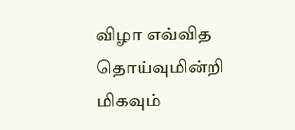விழா எவ்வித தொய்வுமின்றி மிகவும்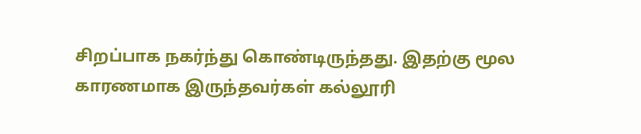சிறப்பாக நகர்ந்து கொண்டிருந்தது. இதற்கு மூல காரணமாக இருந்தவர்கள் கல்லூரி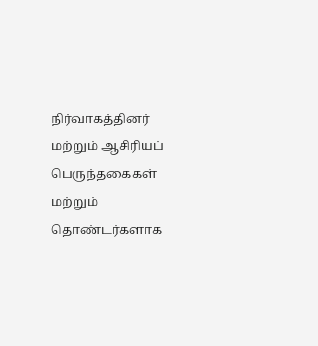நிர்வாகத்தினர் மற்றும் ஆசிரியப் பெருந்தகைகள் மற்றும் தொண்டர்களாக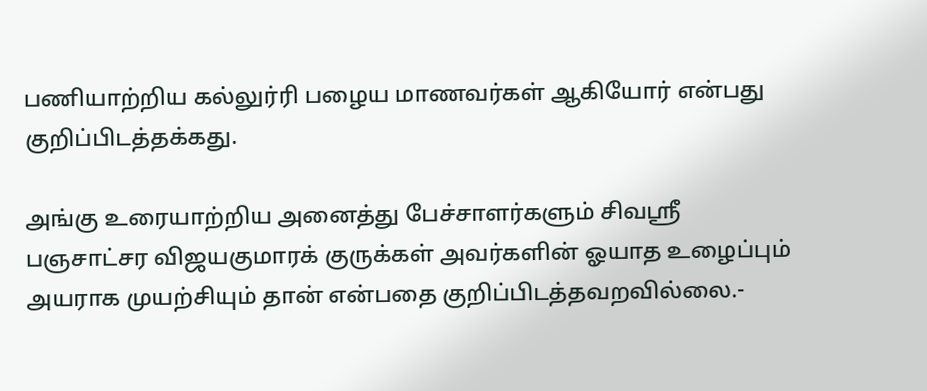பணியாற்றிய கல்லுர்ரி பழைய மாணவர்கள் ஆகியோர் என்பது குறிப்பிடத்தக்கது.

அங்கு உரையாற்றிய அனைத்து பேச்சாளர்களும் சிவஶ்ரீ பஞசாட்சர விஜயகுமாரக் குருக்கள் அவர்களின் ஓயாத உழைப்பும் அயராக முயற்சியும் தான் என்பதை குறிப்பிடத்தவறவில்லை.-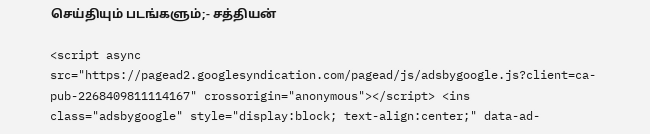செய்தியும் படங்களும்;- சத்தியன்

<script async src="https://pagead2.googlesyndication.com/pagead/js/adsbygoogle.js?client=ca-pub-2268409811114167" crossorigin="anonymous"></script> <ins class="adsbygoogle" style="display:block; text-align:center;" data-ad-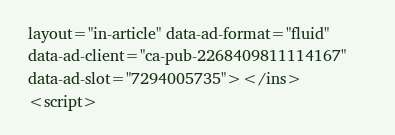layout="in-article" data-ad-format="fluid" data-ad-client="ca-pub-2268409811114167" data-ad-slot="7294005735"></ins> <script>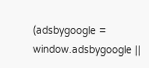(adsbygoogle = window.adsbygoogle ||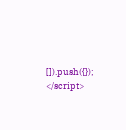[]).push({}); </script>